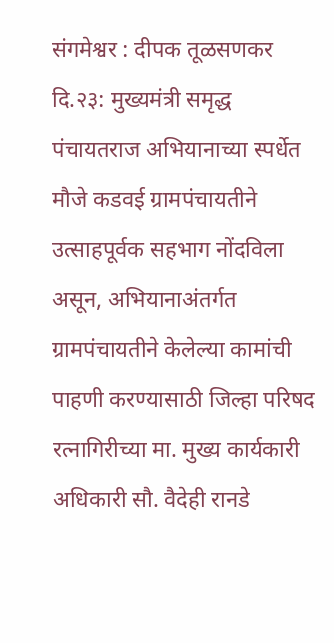संगमेश्वर : दीपक तूळसणकर
दि.२३: मुख्यमंत्री समृद्ध पंचायतराज अभियानाच्या स्पर्धेत मौजे कडवई ग्रामपंचायतीने उत्साहपूर्वक सहभाग नोंदविला असून, अभियानाअंतर्गत ग्रामपंचायतीने केलेल्या कामांची पाहणी करण्यासाठी जिल्हा परिषद रत्नागिरीच्या मा. मुख्य कार्यकारी अधिकारी सौ. वैदेही रानडे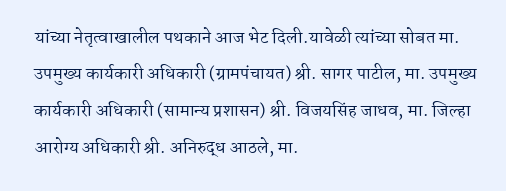यांच्या नेतृत्वाखालील पथकाने आज भेट दिली.यावेळी त्यांच्या सोबत मा. उपमुख्य कार्यकारी अधिकारी (ग्रामपंचायत) श्री. सागर पाटील, मा. उपमुख्य कार्यकारी अधिकारी (सामान्य प्रशासन) श्री. विजयसिंह जाधव, मा. जिल्हा आरोग्य अधिकारी श्री. अनिरुद्ध आठले, मा.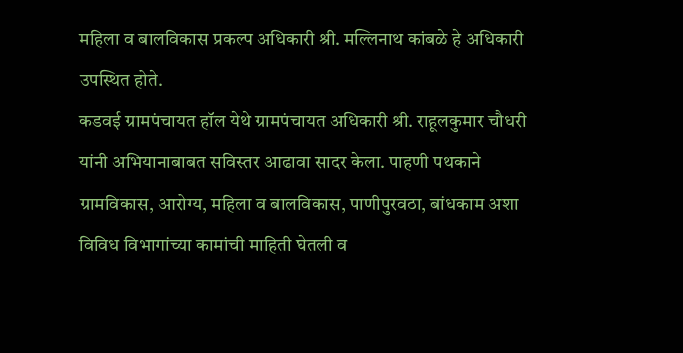महिला व बालविकास प्रकल्प अधिकारी श्री. मल्लिनाथ कांबळे हे अधिकारी उपस्थित होते.
कडवई ग्रामपंचायत हॉल येथे ग्रामपंचायत अधिकारी श्री. राहूलकुमार चौधरी यांनी अभियानाबाबत सविस्तर आढावा सादर केला. पाहणी पथकाने ग्रामविकास, आरोग्य, महिला व बालविकास, पाणीपुरवठा, बांधकाम अशा विविध विभागांच्या कामांची माहिती घेतली व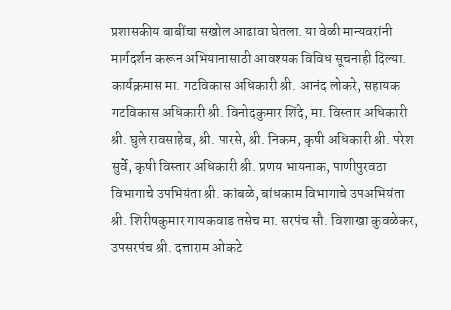प्रशासकीय बाबींचा सखोल आढावा घेतला. या वेळी मान्यवरांनी मार्गदर्शन करून अभियानासाठी आवश्यक विविध सूचनाही दिल्या.
कार्यक्रमास मा. गटविकास अधिकारी श्री. आनंद लोकरे, सहायक गटविकास अधिकारी श्री. विनोदकुमार शिंदे, मा. विस्तार अधिकारी श्री. घुले रावसाहेब, श्री. पारसे, श्री. निकम, कृषी अधिकारी श्री. परेश सुर्वे, कृषी विस्तार अधिकारी श्री. प्रणय भायनाक, पाणीपुरवठा विभागाचे उपभियंता श्री. कांबळे, बांधकाम विभागाचे उपअभियंता श्री. शिरीषकुमार गायकवाड तसेच मा. सरपंच सौ. विशाखा कुवळेकर, उपसरपंच श्री. दत्ताराम ओकटे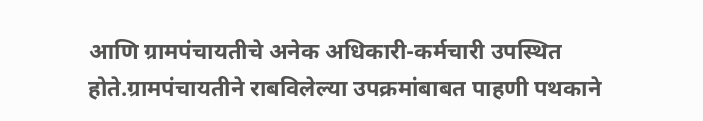आणि ग्रामपंचायतीचे अनेक अधिकारी-कर्मचारी उपस्थित होते.ग्रामपंचायतीने राबविलेल्या उपक्रमांबाबत पाहणी पथकाने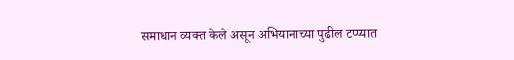समाधान व्यक्त केले असून अभियानाच्या पुढील टप्प्यात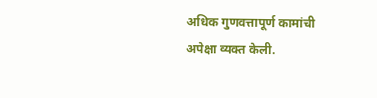अधिक गुणवत्तापूर्ण कामांची अपेक्षा व्यक्त केली.